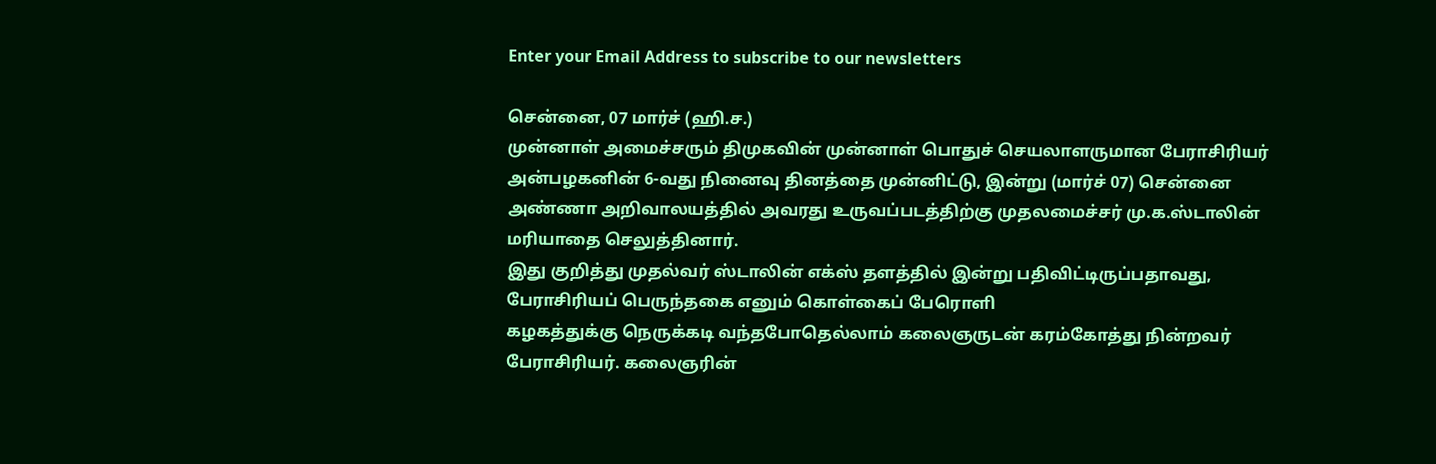Enter your Email Address to subscribe to our newsletters

சென்னை, 07 மார்ச் (ஹி.ச.)
முன்னாள் அமைச்சரும் திமுகவின் முன்னாள் பொதுச் செயலாளருமான பேராசிரியர் அன்பழகனின் 6-வது நினைவு தினத்தை முன்னிட்டு, இன்று (மார்ச் 07) சென்னை அண்ணா அறிவாலயத்தில் அவரது உருவப்படத்திற்கு முதலமைச்சர் மு.க.ஸ்டாலின் மரியாதை செலுத்தினார்.
இது குறித்து முதல்வர் ஸ்டாலின் எக்ஸ் தளத்தில் இன்று பதிவிட்டிருப்பதாவது,
பேராசிரியப் பெருந்தகை எனும் கொள்கைப் பேரொளி
கழகத்துக்கு நெருக்கடி வந்தபோதெல்லாம் கலைஞருடன் கரம்கோத்து நின்றவர் பேராசிரியர். கலைஞரின்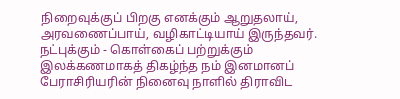நிறைவுக்குப் பிறகு எனக்கும் ஆறுதலாய், அரவணைப்பாய், வழிகாட்டியாய் இருந்தவர்.
நட்புக்கும் - கொள்கைப் பற்றுக்கும் இலக்கணமாகத் திகழ்ந்த நம் இனமானப் பேராசிரியரின் நினைவு நாளில் திராவிட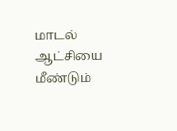மாடல் ஆட்சியை மீண்டும்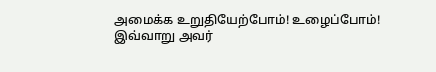அமைக்க உறுதியேற்போம்! உழைப்போம்!
இவ்வாறு அவர்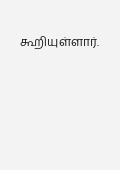கூறியுள்ளார்.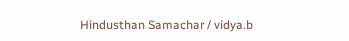Hindusthan Samachar / vidya.b